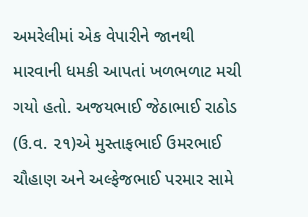અમરેલીમાં એક વેપારીને જાનથી મારવાની ધમકી આપતાં ખળભળાટ મચી ગયો હતો. અજયભાઈ જેઠાભાઈ રાઠોડ (ઉ.વ. ૨૧)એ મુસ્તાફભાઈ ઉમરભાઈ ચૌહાણ અને અલ્ફેજભાઈ પરમાર સામે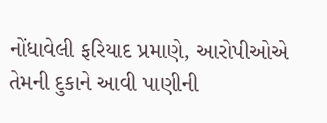નોંધાવેલી ફરિયાદ પ્રમાણે, આરોપીઓએ તેમની દુકાને આવી પાણીની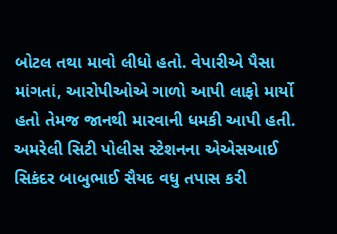બોટલ તથા માવો લીધો હતો. વેપારીએ પૈસા માંગતાં, આરોપીઓએ ગાળો આપી લાફો માર્યો હતો તેમજ જાનથી મારવાની ધમકી આપી હતી. અમરેલી સિટી પોલીસ સ્ટેશનના એએસઆઈ સિકંદર બાબુભાઈ સૈયદ વધુ તપાસ કરી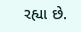રહ્યા છે.